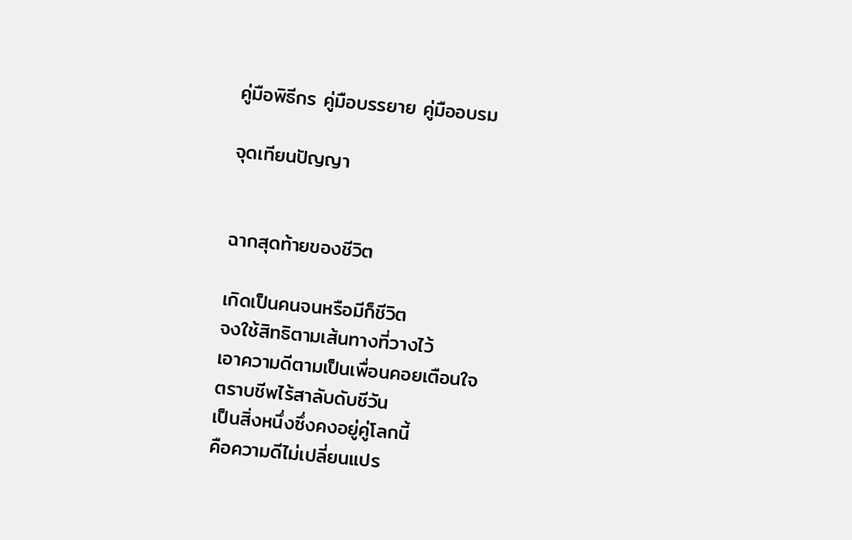คู่มือพิธีกร คู่มือบรรยาย คู่มืออบรม

จุดเทียนปัญญา


ฉากสุดท้ายของชีวิต

เกิดเป็นคนจนหรือมีก็ชีวิต
จงใช้สิทธิตามเส้นทางที่วางไว้
เอาความดีตามเป็นเพื่อนคอยเตือนใจ
ตราบชีพไร้สาลับดับชีวัน
เป็นสิ่งหนึ่งซึ่งคงอยู่คู่โลกนี้
คือความดีไม่เปลี่ยนแปร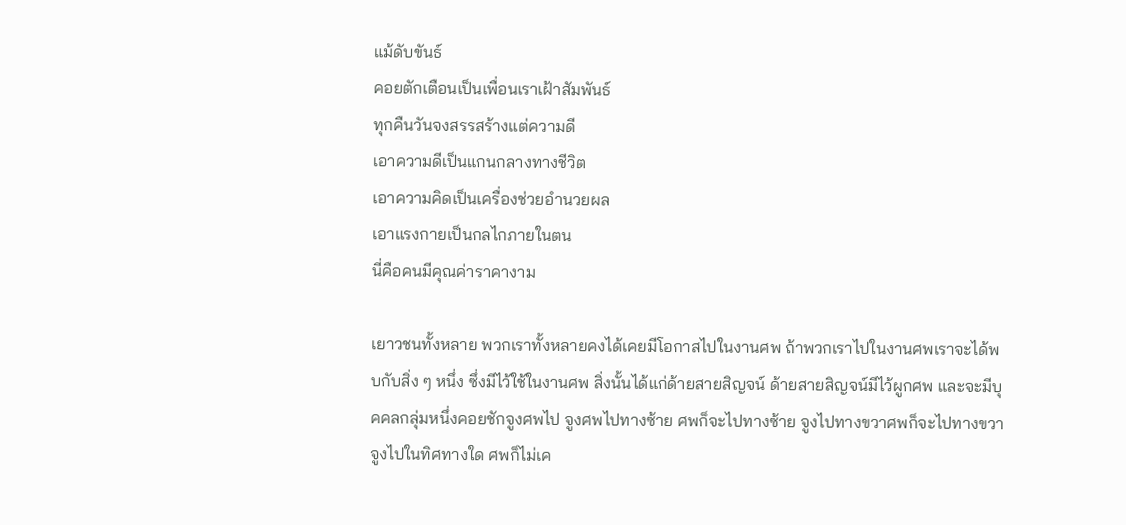แม้ดับขันธ์
คอยตักเตือนเป็นเพื่อนเราเฝ้าสัมพันธ์
ทุกคืนวันจงสรรสร้างแต่ความดี
เอาความดีเป็นแกนกลางทางชีวิต
เอาความคิดเป็นเครื่องช่วยอำนวยผล
เอาแรงกายเป็นกลไกภายในตน
นี่คือคนมีคุณค่าราคางาม

เยาวชนทั้งหลาย พวกเราทั้งหลายคงได้เคยมีโอกาสไปในงานศพ ถ้าพวกเราไปในงานศพเราจะได้พบกับสิ่ง ๆ หนึ่ง ซึ่งมีไว้ใช้ในงานศพ สิ่งนั้นได้แก่ด้ายสายสิญจน์ ด้ายสายสิญจน์มีไว้ผูกศพ และจะมีบุคคลกลุ่มหนึ่งคอยชักจูงศพไป จูงศพไปทางซ้าย ศพก็จะไปทางซ้าย จูงไปทางขวาศพก็จะไปทางขวา จูงไปในทิศทางใด ศพก็ไม่เค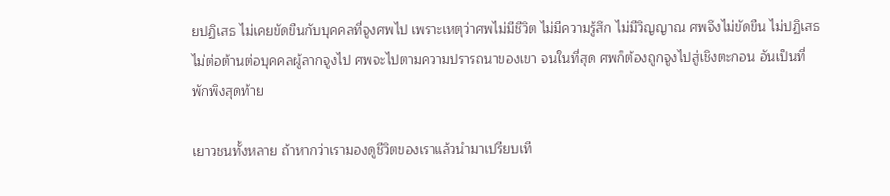ยปฏิเสธ ไม่เคยขัดขืนกับบุคคลที่จูงศพไป เพราะเหตุว่าศพไม่มีชีวิต ไม่มีความรู้สึก ไม่มีวิญญาณ ศพจึงไม่ขัดขืน ไม่ปฏิเสธ ไม่ต่อต้านต่อบุคคลผู้ลากจูงไป ศพจะไปตามความปรารถนาของเขา จนในที่สุด ศพก็ต้องถูกจูงไปสู่เชิงตะกอน อันเป็นที่พักพิงสุดท้าย

เยาวชนทั้งหลาย ถ้าหากว่าเรามองดูชีวิตของเราแล้วนำมาเปรียบเที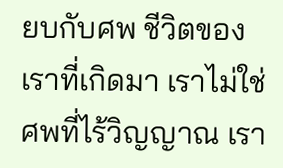ยบกับศพ ชีวิตของเราที่เกิดมา เราไม่ใช่ศพที่ไร้วิญญาณ เรา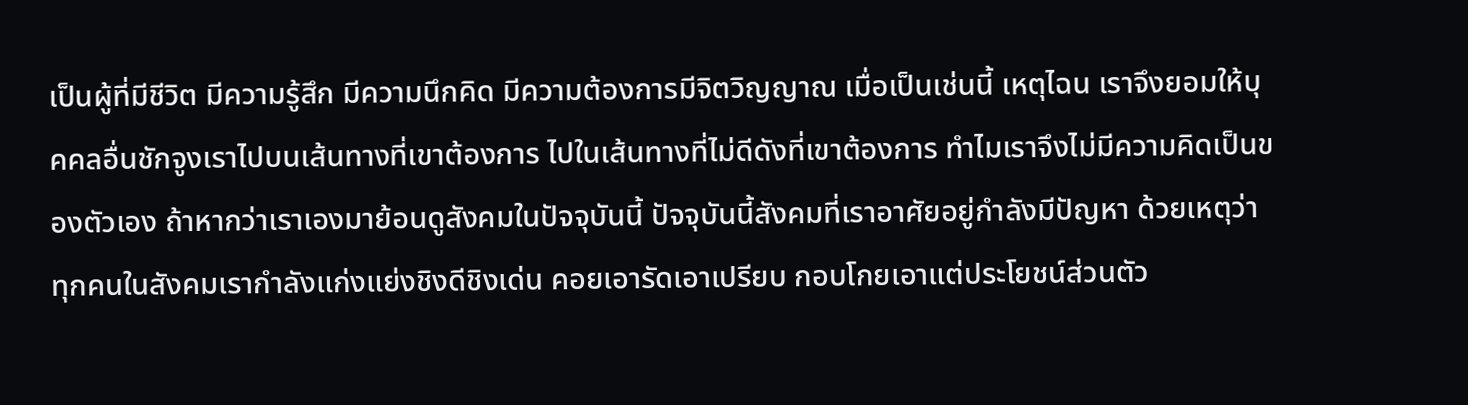เป็นผู้ที่มีชีวิต มีความรู้สึก มีความนึกคิด มีความต้องการมีจิตวิญญาณ เมื่อเป็นเช่นนี้ เหตุไฉน เราจึงยอมให้บุคคลอื่นชักจูงเราไปบนเส้นทางที่เขาต้องการ ไปในเส้นทางที่ไม่ดีดังที่เขาต้องการ ทำไมเราจึงไม่มีความคิดเป็นของตัวเอง ถ้าหากว่าเราเองมาย้อนดูสังคมในปัจจุบันนี้ ปัจจุบันนี้สังคมที่เราอาศัยอยู่กำลังมีปัญหา ด้วยเหตุว่า ทุกคนในสังคมเรากำลังแก่งแย่งชิงดีชิงเด่น คอยเอารัดเอาเปรียบ กอบโกยเอาแต่ประโยชน์ส่วนตัว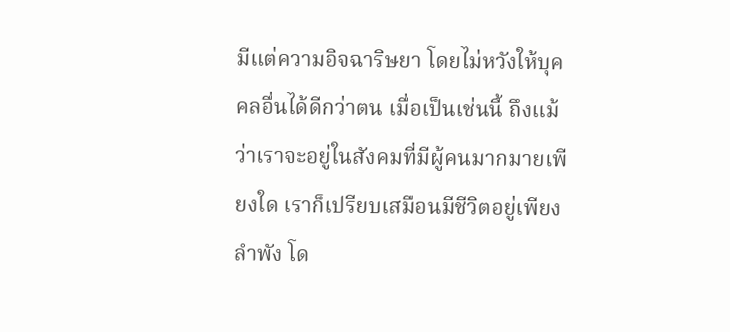มีแต่ความอิจฉาริษยา โดยไม่หวังให้บุคคลอื่นได้ดีกว่าตน เมื่อเป็นเช่นนี้ ถึงแม้ว่าเราจะอยู่ในสังคมที่มีผู้คนมากมายเพียงใด เราก็เปรียบเสมือนมีชีวิตอยู่เพียงลำพัง โด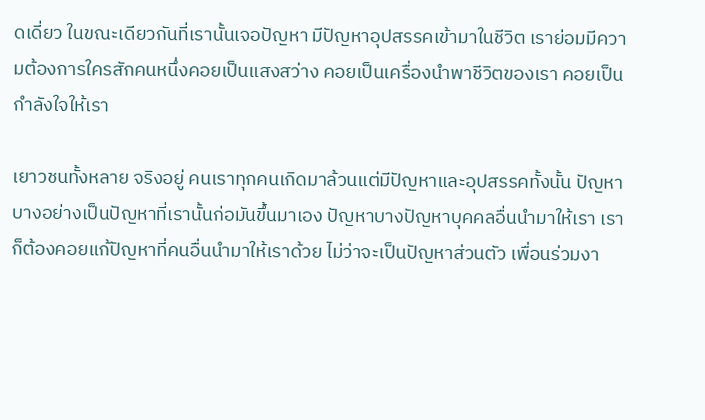ดเดี่ยว ในขณะเดียวกันที่เรานั้นเจอปัญหา มีปัญหาอุปสรรคเข้ามาในชีวิต เราย่อมมีความต้องการใครสักคนหนึ่งคอยเป็นแสงสว่าง คอยเป็นเครื่องนำพาชีวิตของเรา คอยเป็นกำลังใจให้เรา

เยาวชนทั้งหลาย จริงอยู่ คนเราทุกคนเกิดมาล้วนแต่มีปัญหาและอุปสรรคทั้งนั้น ปัญหาบางอย่างเป็นปัญหาที่เรานั้นก่อมันขึ้นมาเอง ปัญหาบางปัญหาบุคคลอื่นนำมาให้เรา เราก็ต้องคอยแก้ปัญหาที่คนอื่นนำมาให้เราด้วย ไม่ว่าจะเป็นปัญหาส่วนตัว เพื่อนร่วมงา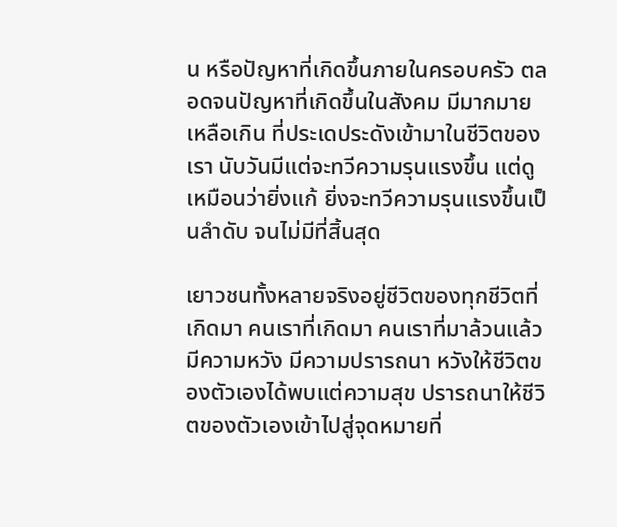น หรือปัญหาที่เกิดขึ้นภายในครอบครัว ตลอดจนปัญหาที่เกิดขึ้นในสังคม มีมากมายเหลือเกิน ที่ประเดประดังเข้ามาในชีวิตของเรา นับวันมีแต่จะทวีความรุนแรงขึ้น แต่ดูเหมือนว่ายิ่งแก้ ยิ่งจะทวีความรุนแรงขึ้นเป็นลำดับ จนไม่มีที่สิ้นสุด

เยาวชนทั้งหลายจริงอยู่ชีวิตของทุกชีวิตที่เกิดมา คนเราที่เกิดมา คนเราที่มาล้วนแล้วมีความหวัง มีความปรารถนา หวังให้ชีวิตของตัวเองได้พบแต่ความสุข ปรารถนาให้ชีวิตของตัวเองเข้าไปสู่จุดหมายที่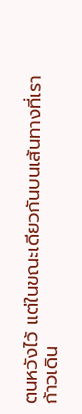ตนหวังไว้ แต่ในขณะเดียวกันบนเส้นทางที่เราก้าวเดิน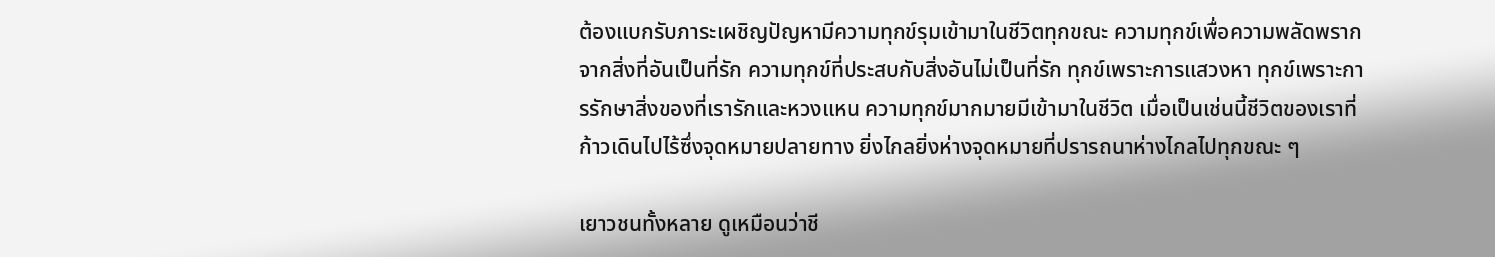ต้องแบกรับภาระเผชิญปัญหามีความทุกข์รุมเข้ามาในชีวิตทุกขณะ ความทุกข์เพื่อความพลัดพรากจากสิ่งที่อันเป็นที่รัก ความทุกข์ที่ประสบกับสิ่งอันไม่เป็นที่รัก ทุกข์เพราะการแสวงหา ทุกข์เพราะการรักษาสิ่งของที่เรารักและหวงแหน ความทุกข์มากมายมีเข้ามาในชีวิต เมื่อเป็นเช่นนี้ชีวิตของเราที่ก้าวเดินไปไร้ซึ่งจุดหมายปลายทาง ยิ่งไกลยิ่งห่างจุดหมายที่ปรารถนาห่างไกลไปทุกขณะ ๆ

เยาวชนทั้งหลาย ดูเหมือนว่าชี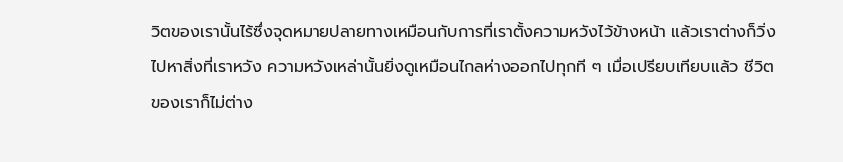วิตของเรานั้นไร้ซึ่งจุดหมายปลายทางเหมือนกับการที่เราตั้งความหวังไว้ข้างหน้า แล้วเราต่างก็วิ่งไปหาสิ่งที่เราหวัง ความหวังเหล่านั้นยิ่งดูเหมือนไกลห่างออกไปทุกที ๆ เมื่อเปรียบเทียบแล้ว ชีวิตของเราก็ไม่ต่าง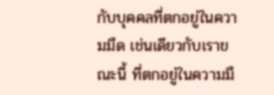กับบุคคลที่ตกอยู่ในความมืด เช่นเดียวกับเราขณะนี้ ที่ตกอยู่ในความมื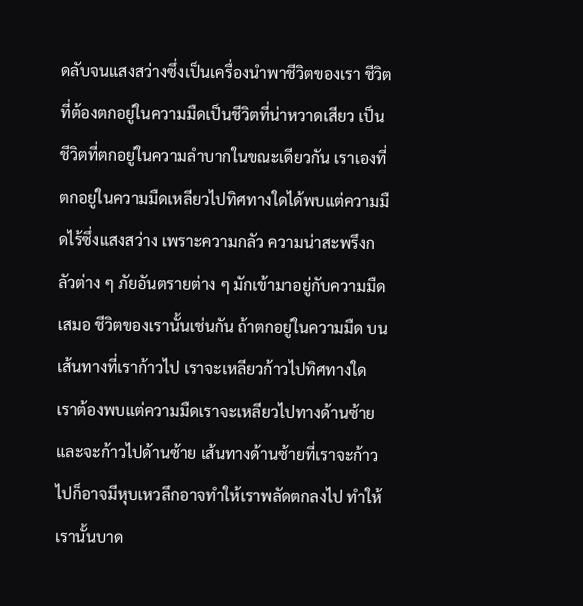ดลับจนแสงสว่างซึ่งเป็นเครื่องนำพาชีวิตของเรา ชีวิตที่ต้องตกอยู่ในความมืดเป็นชีวิตที่น่าหวาดเสียว เป็นชีวิตที่ตกอยู่ในความลำบากในขณะเดียวกัน เราเองที่ตกอยู่ในความมืดเหลียวไปทิศทางใดได้พบแต่ความมืดไร้ซึ่งแสงสว่าง เพราะความกลัว ความน่าสะพรึงกลัวต่าง ๆ ภัยอันตรายต่าง ๆ มักเข้ามาอยู่กับความมืดเสมอ ชีวิตของเรานั้นเช่นกัน ถ้าตกอยู่ในความมืด บนเส้นทางที่เราก้าวไป เราจะเหลียวก้าวไปทิศทางใด เราต้องพบแต่ความมืดเราจะเหลียวไปทางด้านซ้ายและจะก้าวไปด้านซ้าย เส้นทางด้านซ้ายที่เราจะก้าวไปก็อาจมีหุบเหวลึกอาจทำให้เราพลัดตกลงไป ทำให้เรานั้นบาด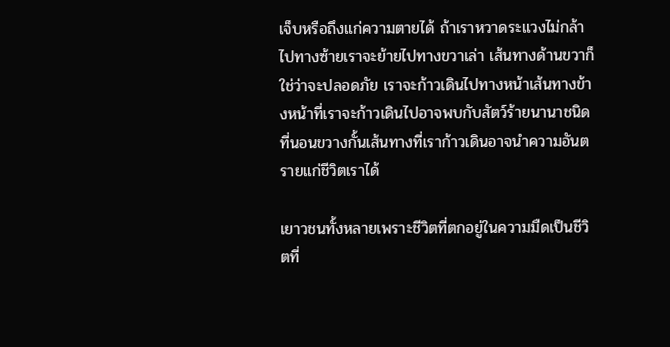เจ็บหรือถึงแก่ความตายได้ ถ้าเราหวาดระแวงไม่กล้าไปทางซ้ายเราจะย้ายไปทางขวาเล่า เส้นทางด้านขวาก็ใช่ว่าจะปลอดภัย เราจะก้าวเดินไปทางหน้าเส้นทางข้างหน้าที่เราจะก้าวเดินไปอาจพบกับสัตว์ร้ายนานาชนิดที่นอนขวางกั้นเส้นทางที่เราก้าวเดินอาจนำความอันตรายแก่ชีวิตเราได้

เยาวชนทั้งหลายเพราะชีวิตที่ตกอยู่ในความมืดเป็นชีวิตที่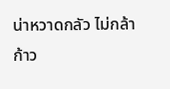น่าหวาดกลัว ไม่กล้าก้าว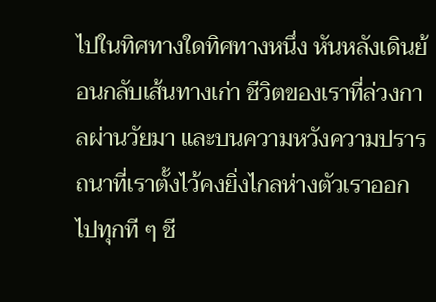ไปในทิศทางใดทิศทางหนึ่ง หันหลังเดินย้อนกลับเส้นทางเก่า ชีวิตของเราที่ล่วงกาลผ่านวัยมา และบนความหวังความปรารถนาที่เราตั้งไว้คงยิ่งไกลห่างตัวเราออกไปทุกที ๆ ชี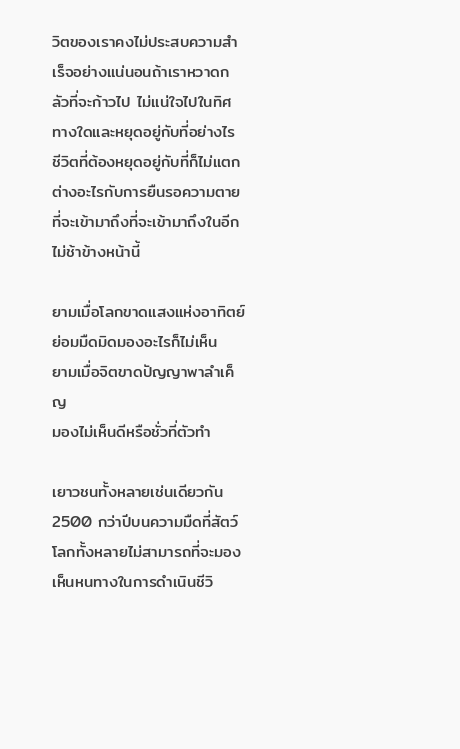วิตของเราคงไม่ประสบความสำเร็จอย่างแน่นอนถ้าเราหวาดกลัวที่จะก้าวไป ไม่แน่ใจไปในทิศทางใดและหยุดอยู่กับที่อย่างไร ชีวิตที่ต้องหยุดอยู่กับที่ก็ไม่แตกต่างอะไรกับการยืนรอความตายที่จะเข้ามาถึงที่จะเข้ามาถึงในอีกไม่ช้าข้างหน้านี้

ยามเมื่อโลกขาดแสงแห่งอาทิตย์
ย่อมมืดมิดมองอะไรก็ไม่เห็น
ยามเมื่อจิตขาดปัญญาพาลำเค็ญ
มองไม่เห็นดีหรือชั่วที่ตัวทำ

เยาวชนทั้งหลายเช่นเดียวกัน 2500 กว่าปีบนความมืดที่สัตว์โลกทั้งหลายไม่สามารถที่จะมองเห็นหนทางในการดำเนินชีวิ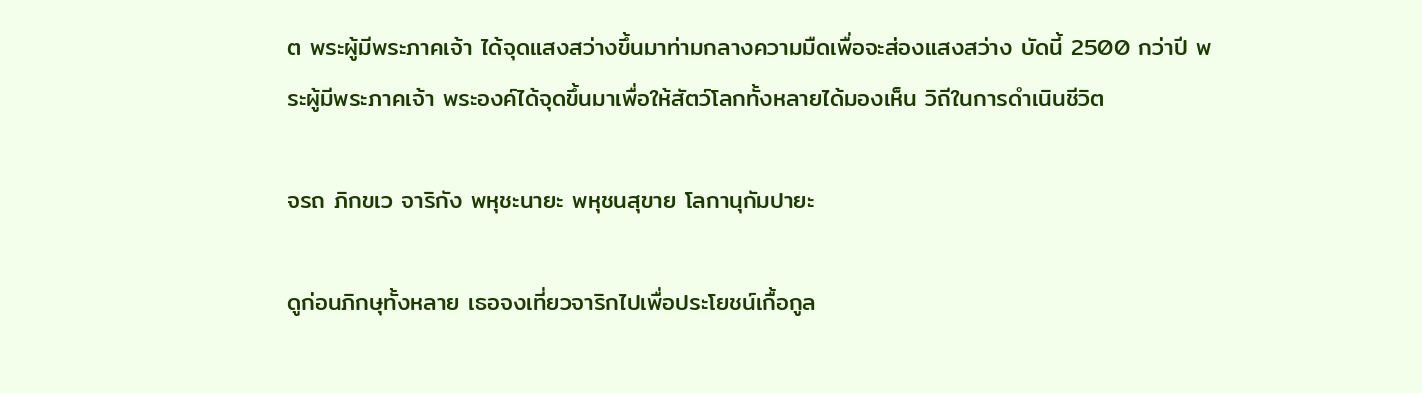ต พระผู้มีพระภาคเจ้า ได้จุดแสงสว่างขึ้นมาท่ามกลางความมืดเพื่อจะส่องแสงสว่าง บัดนี้ 2500 กว่าปี พระผู้มีพระภาคเจ้า พระองค์ได้จุดขึ้นมาเพื่อให้สัตว์โลกทั้งหลายได้มองเห็น วิถีในการดำเนินชีวิต

จรถ ภิกขเว จาริกัง พหุชะนายะ พหุชนสุขาย โลกานุกัมปายะ

ดูก่อนภิกษุทั้งหลาย เธอจงเที่ยวจาริกไปเพื่อประโยชน์เกื้อกูล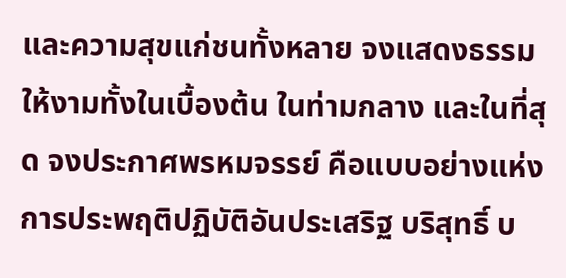และความสุขแก่ชนทั้งหลาย จงแสดงธรรมให้งามทั้งในเบื้องต้น ในท่ามกลาง และในที่สุด จงประกาศพรหมจรรย์ คือแบบอย่างแห่งการประพฤติปฏิบัติอันประเสริฐ บริสุทธิ์ บ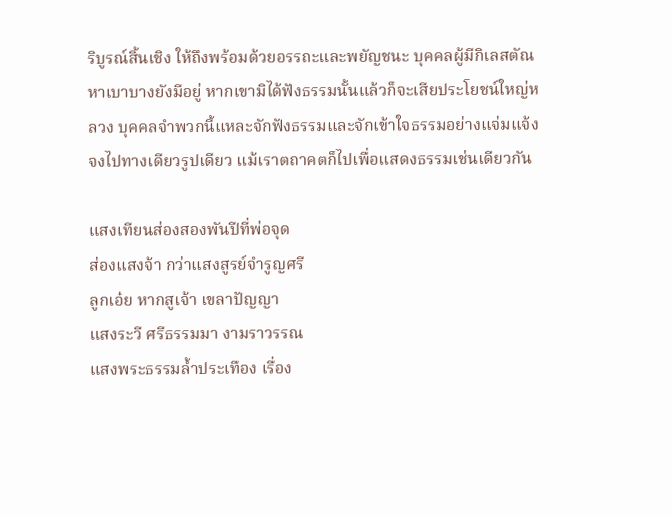ริบูรณ์สิ้นเชิง ให้ถึงพร้อมด้วยอรรถะและพยัญชนะ บุคคลผู้มีกิเลสตัณหาเบาบางยังมีอยู่ หากเขามิได้ฟังธรรมนั้นแล้วก็จะเสียประโยชน์ใหญ่หลวง บุคคลจำพวกนี้แหละจักฟังธรรมและจักเข้าใจธรรมอย่างแจ่มแจ้ง จงไปทางเดียวรูปเดียว แม้เราตถาคตก็ไปเพื่อแสดงธรรมเช่นเดียวกัน

แสงเทียนส่องสองพันปีที่พ่อจุด
ส่องแสงจ้า กว่าแสงสูรย์จำรูญศรี
ลูกเอ๋ย หากสูเจ้า เขลาปัญญา
แสงระวี ศรีธรรมมา งามราวรรณ
แสงพระธรรมล้ำประเทือง เรื่อง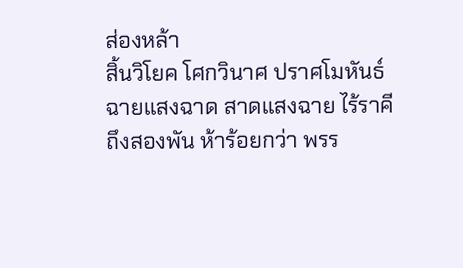ส่องหล้า
สิ้นวิโยค โศกวินาศ ปราศโมหันธ์
ฉายแสงฉาด สาดแสงฉาย ไร้ราคี
ถึงสองพัน ห้าร้อยกว่า พรร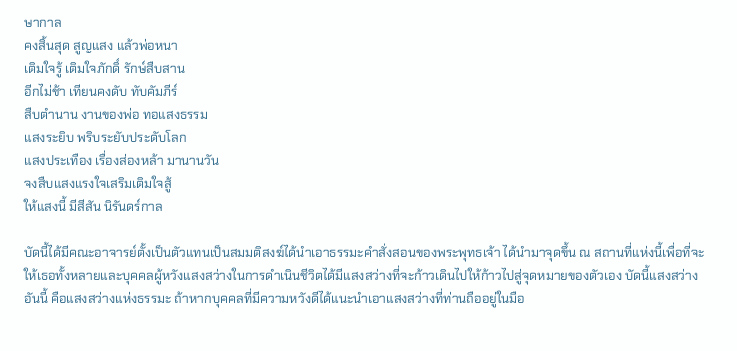ษากาล
คงสิ้นสุด สูญแสง แล้วพ่อหนา
เติมใจรู้ เติมใจภักดิ์ รักษ์สืบสาน
อีกไม่ช้า เทียนคงดับ ทับคัมภีร์
สืบตำนาน งานของพ่อ ทอแสงธรรม
แสงระยิบ พริบระยับประดับโลก
แสงประเทือง เรื่องส่องหล้า มานานวัน
จงสืบแสงแรงใจเสริมเติมใจสู้
ให้แสงนี้ มีสีสัน นิรันดร์กาล

บัดนี้ได้มีคณะอาจารย์ตั้งเป็นตัวแทนเป็นสมมติสงฆ์ได้นำเอาธรรมะคำสั่งสอนของพระพุทธเจ้า ได้นำมาจุดขึ้น ณ สถานที่แห่งนี้เพื่อที่จะให้เธอทั้งหลายและบุคคลผู้หวังแสงสว่างในการดำเนินชีวิตได้มีแสงสว่างที่จะก้าวเดินไปให้ก้าวไปสู่จุดหมายของตัวเอง บัดนี้แสงสว่างอันนี้ คือแสงสว่างแห่งธรรมะ ถ้าหากบุคคลที่มีความหวังดีได้แนะนำเอาแสงสว่างที่ท่านถืออยู่ในมือ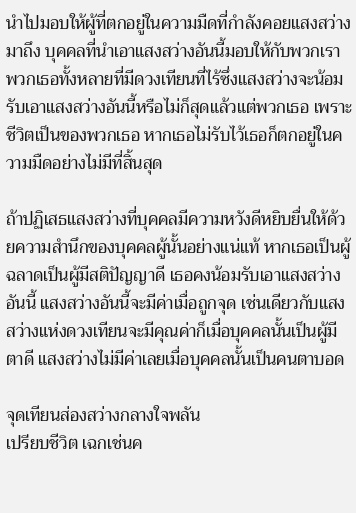นำไปมอบให้ผู้ที่ตกอยู่ในความมืดที่กำลังคอยแสงสว่างมาถึง บุคคลที่นำเอาแสงสว่างอันนี้มอบให้กับพวกเรา พวกเธอทั้งหลายที่มีดวงเทียนที่ไร้ซึ่งแสงสว่างจะน้อมรับเอาแสงสว่างอันนี้หรือไม่ก็สุดแล้วแต่พวกเธอ เพราะชีวิตเป็นของพวกเธอ หากเธอไม่รับไว้เธอก็ตกอยู่ในความมืดอย่างไม่มีที่สิ้นสุด

ถ้าปฏิเสธแสงสว่างที่บุคคลมีความหวังดีหยิบยื่นให้ด้วยความสำนึกของบุคคลผู้นั้นอย่างแน่แท้ หากเธอเป็นผู้ฉลาดเป็นผู้มีสติปัญญาดี เธอคงน้อมรับเอาแสงสว่างอันนี้ แสงสว่างอันนี้จะมีค่าเมื่อถูกจุด เช่นเดียวกับแสงสว่างแห่งดวงเทียนจะมีคุณค่าก็เมื่อบุคคลนั้นเป็นผู้มีตาดี แสงสว่างไม่มีค่าเลยเมื่อบุคคลนั้นเป็นคนตาบอด

จุดเทียนส่องสว่างกลางใจพลัน
เปรียบชีวิต เฉกเช่นค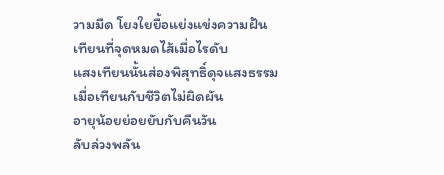วามมืด โยงใยยื้อแย่งแข่งความฝัน
เทียนที่จุดหมดไส้เมื่อไรดับ
แสงเทียนนั้นส่องพิสุทธิ์ดุจแสงธรรม
เมื่อเทียนกับชีวิตไม่ผิดผัน
อายุน้อยย่อยยับกับคืนวัน
ลับล่วงพลัน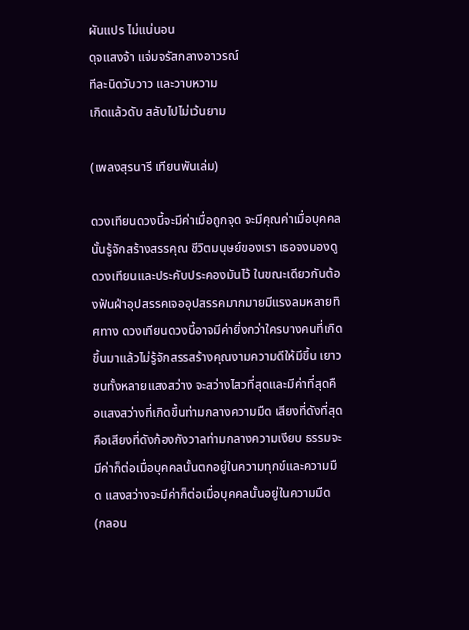ผันแปร ไม่แน่นอน
ดุจแสงจ้า แจ่มจรัสกลางอาวรณ์
ทีละนิดวับวาว และวาบหวาม
เกิดแล้วดับ สลับไปไม่เว้นยาม

(เพลงสุรนารี เทียนพันเล่ม)

ดวงเทียนดวงนี้จะมีค่าเมื่อถูกจุด จะมีคุณค่าเมื่อบุคคลนั้นรู้จักสร้างสรรคุณ ชีวิตมนุษย์ของเรา เธอจงมองดูดวงเทียนและประคับประคองมันไว้ ในขณะเดียวกันต้องฟันฝ่าอุปสรรคเจออุปสรรคมากมายมีแรงลมหลายทิศทาง ดวงเทียนดวงนี้อาจมีค่ายิ่งกว่าใครบางคนที่เกิดขึ้นมาแล้วไม่รู้จักสรรสร้างคุณงามความดีให้มีขึ้น เยาวชนทั้งหลายแสงสว่าง จะสว่างไสวที่สุดและมีค่าที่สุดคือแสงสว่างที่เกิดขึ้นท่ามกลางความมืด เสียงที่ดังที่สุดคือเสียงที่ดังก้องกังวาลท่ามกลางความเงียบ ธรรมจะมีค่าก็ต่อเมื่อบุคคลนั้นตกอยู่ในความทุกข์และความมืด แสงสว่างจะมีค่าก็ต่อเมื่อบุคคลนั้นอยู่ในความมืด (กลอน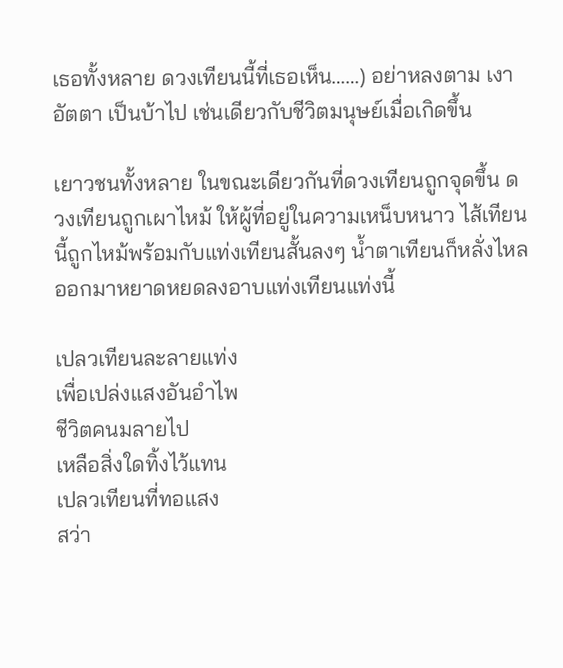เธอทั้งหลาย ดวงเทียนนี้ที่เธอเห็น……) อย่าหลงตาม เงาอัตตา เป็นบ้าไป เช่นเดียวกับชีวิตมนุษย์เมื่อเกิดขึ้น

เยาวชนทั้งหลาย ในขณะเดียวกันที่ดวงเทียนถูกจุดขึ้น ดวงเทียนถูกเผาไหม้ ให้ผู้ที่อยู่ในความเหน็บหนาว ไส้เทียนนี้ถูกไหม้พร้อมกับแท่งเทียนสั้นลงๆ น้ำตาเทียนก็หลั่งไหลออกมาหยาดหยดลงอาบแท่งเทียนแท่งนี้

เปลวเทียนละลายแท่ง
เพื่อเปล่งแสงอันอำไพ
ชีวิตคนมลายไป
เหลือสิ่งใดทิ้งไว้แทน
เปลวเทียนที่ทอแสง
สว่า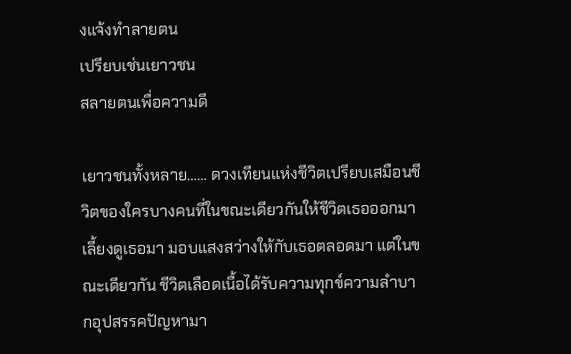งแจ้งทำลายตน
เปรียบเช่นเยาวชน
สลายตนเพื่อความดี

เยาวชนทั้งหลาย…… ดวงเทียนแห่งชีวิตเปรียบเสมือนชีวิตของใครบางคนที่ในขณะเดียวกันให้ชีวิตเธอออกมา เลี้ยงดูเธอมา มอบแสงสว่างให้กับเธอตลอดมา แต่ในขณะเดียวกัน ชีวิตเลือดเนื้อได้รับความทุกข์ความลำบากอุปสรรคปัญหามา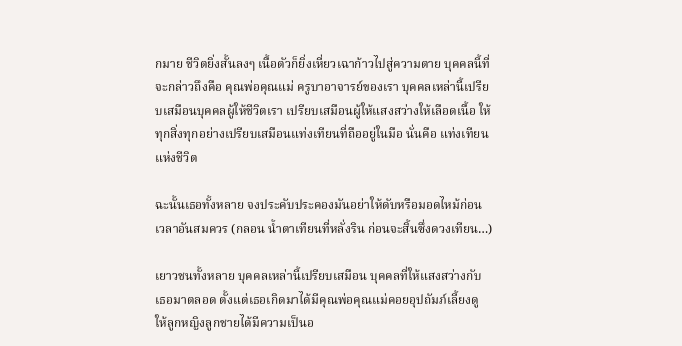กมาย ชีวิตยิ่งสั้นลงๆ เนื้อตัวก็ยิ่งเหี่ยวเฉาก้าวไปสู่ความตาย บุคคลนี้ที่จะกล่าวถึงคือ คุณพ่อคุณแม่ ครูบาอาจารย์ของเรา บุคคลเหล่านี้เปรียบเสมือนบุคคลผู้ให้ชีวิตเรา เปรียบเสมือนผู้ให้แสงสว่างให้เลือดเนื้อ ให้ทุกสิ่งทุกอย่างเปรียบเสมือนแท่งเทียนที่ถืออยู่ในมือ นั่นคือ แท่งเทียนแห่งชีวิต

ฉะนั้นเธอทั้งหลาย จงประคับประคองมันอย่าให้ดับหรือมอดไหม้ก่อนเวลาอันสมควร (กลอน น้ำตาเทียนที่หลั่งริน ก่อนจะสิ้นซึ่งดวงเทียน…)

เยาวชนทั้งหลาย บุคคลเหล่านี้เปรียบเสมือน บุคคลที่ให้แสงสว่างกับเธอมาตลอด ตั้งแต่เธอเกิดมาได้มีคุณพ่อคุณแม่คอยอุปถัมภ์เลี้ยงดู ให้ลูกหญิงลูกชายได้มีความเป็นอ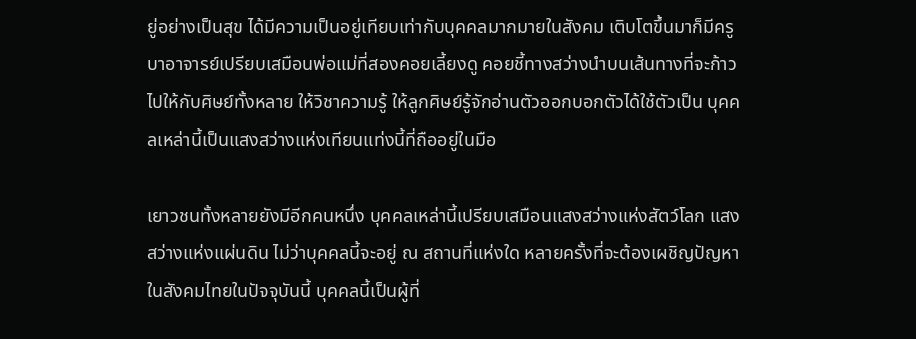ยู่อย่างเป็นสุข ได้มีความเป็นอยู่เทียบเท่ากับบุคคลมากมายในสังคม เติบโตขึ้นมาก็มีครูบาอาจารย์เปรียบเสมือนพ่อแม่ที่สองคอยเลี้ยงดู คอยชี้ทางสว่างนำบนเส้นทางที่จะก้าวไปให้กับศิษย์ทั้งหลาย ให้วิชาความรู้ ให้ลูกศิษย์รู้จักอ่านตัวออกบอกตัวได้ใช้ตัวเป็น บุคคลเหล่านี้เป็นแสงสว่างแห่งเทียนแท่งนี้ที่ถืออยู่ในมือ

เยาวชนทั้งหลายยังมีอีกคนหนึ่ง บุคคลเหล่านี้เปรียบเสมือนแสงสว่างแห่งสัตว์โลก แสงสว่างแห่งแผ่นดิน ไม่ว่าบุคคลนี้จะอยู่ ณ สถานที่แห่งใด หลายครั้งที่จะต้องเผชิญปัญหาในสังคมไทยในปัจจุบันนี้ บุคคลนี้เป็นผู้ที่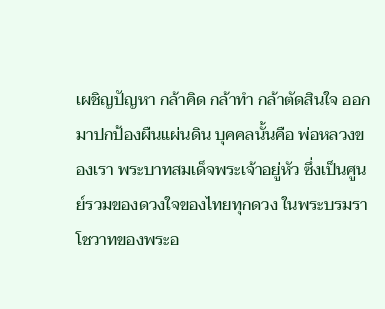เผชิญปัญหา กล้าคิด กล้าทำ กล้าตัดสินใจ ออกมาปกป้องผืนแผ่นดิน บุคคลนั้นคือ พ่อหลวงของเรา พระบาทสมเด็จพระเจ้าอยู่หัว ซึ่งเป็นศูนย์รวมของดวงใจของไทยทุกดวง ในพระบรมราโชวาทของพระอ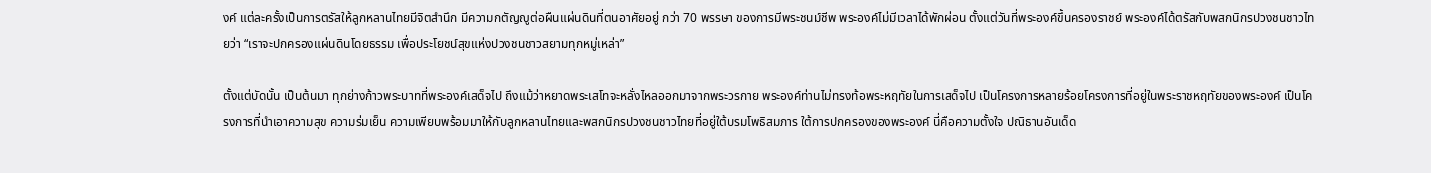งค์ แต่ละครั้งเป็นการตรัสให้ลูกหลานไทยมีจิตสำนึก มีความกตัญญูต่อผืนแผ่นดินที่ตนอาศัยอยู่ กว่า 70 พรรษา ของการมีพระชนม์ชีพ พระองค์ไม่มีเวลาได้พักผ่อน ตั้งแต่วันที่พระองค์ขึ้นครองราชย์ พระองค์ได้ตรัสกับพสกนิกรปวงชนชาวไทยว่า “เราจะปกครองแผ่นดินโดยธรรม เพื่อประโยชน์สุขแห่งปวงชนชาวสยามทุกหมู่เหล่า”

ตั้งแต่บัดนั้น เป็นต้นมา ทุกย่างก้าวพระบาทที่พระองค์เสด็จไป ถึงแม้ว่าหยาดพระเสโทจะหลั่งไหลออกมาจากพระวรกาย พระองค์ท่านไม่ทรงท้อพระหฤทัยในการเสด็จไป เป็นโครงการหลายร้อยโครงการที่อยู่ในพระราชหฤทัยของพระองค์ เป็นโครงการที่นำเอาความสุข ความร่มเย็น ความเพียบพร้อมมาให้กับลูกหลานไทยและพสกนิกรปวงชนชาวไทยที่อยู่ใต้บรมโพธิสมภาร ใต้การปกครองของพระองค์ นี่คือความตั้งใจ ปณิธานอันเด็ด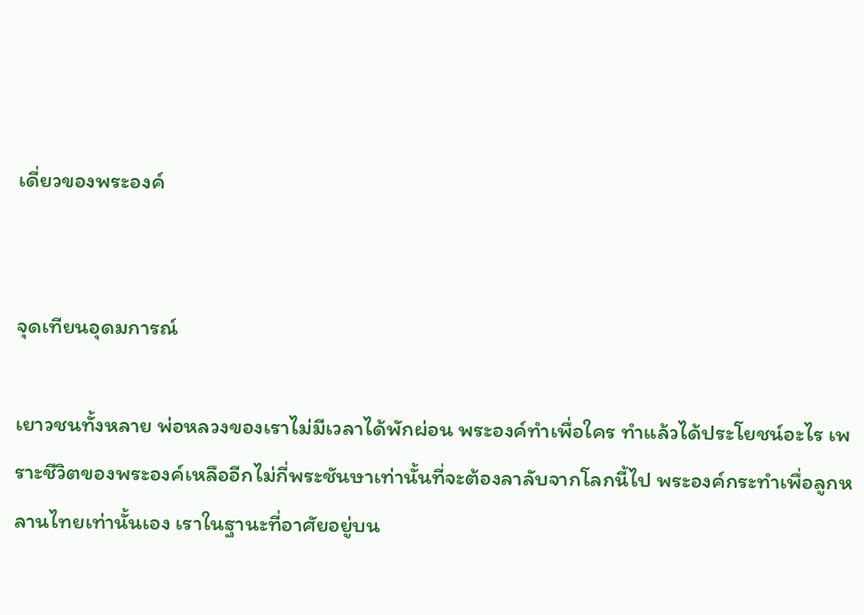เดี่ยวของพระองค์


จุดเทียนอุดมการณ์

เยาวชนทั้งหลาย พ่อหลวงของเราไม่มีเวลาได้พักผ่อน พระองค์ทำเพื่อใคร ทำแล้วได้ประโยชน์อะไร เพราะชีวิตของพระองค์เหลืออีกไม่กี่พระชันษาเท่านั้นที่จะต้องลาลับจากโลกนี้ไป พระองค์กระทำเพื่อลูกหลานไทยเท่านั้นเอง เราในฐานะที่อาศัยอยู่บน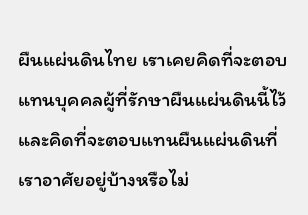ผืนแผ่นดินไทย เราเคยคิดที่จะตอบแทนบุคคลผู้ที่รักษาผืนแผ่นดินนี้ไว้และคิดที่จะตอบแทนผืนแผ่นดินที่เราอาศัยอยู่บ้างหรือไม่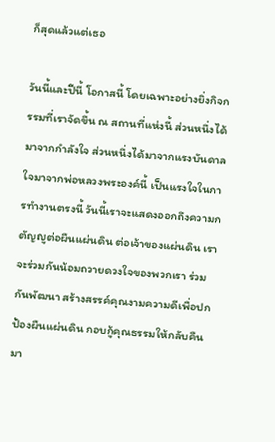ก็สุดแล้วแต่เธอ

วันนี้และปีนี้ โอกาสนี้ โดยเฉพาะอย่างยิ่งกิจกรรมที่เราจัดขึ้น ณ สถานที่แห่งนี้ ส่วนหนึ่งได้มาจากกำลังใจ ส่วนหนึ่งได้มาจากแรงบันดาลใจมาจากพ่อหลวงพระองค์นี้ เป็นแรงใจในการทำงานตรงนี้ วันนี้เราจะแสดงออกถึงความกตัญญูต่อผืนแผ่นดิน ต่อเจ้าของแผ่นดิน เราจะร่วมกันน้อมถวายดวงใจของพวกเรา ร่วมกันพัฒนา สร้างสรรค์คุณงามความดีเพื่อปกป้องผืนแผ่นดิน กอบกู้คุณธรรมให้กลับคืนมา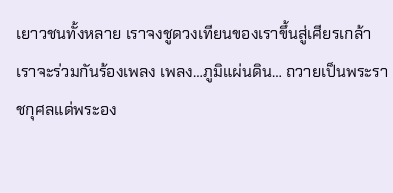เยาวชนทั้งหลาย เราจงชูดวงเทียนของเราขึ้นสู่เศียรเกล้า เราจะร่วมกันร้องเพลง เพลง…ภูมิแผ่นดิน… ถวายเป็นพระราชกุศลแด่พระอง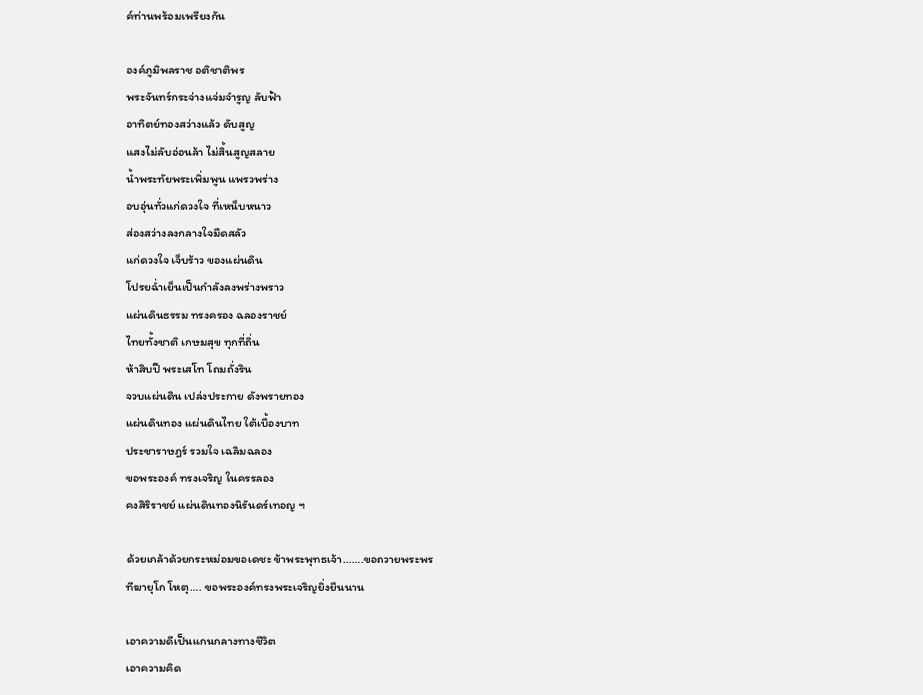ค์ท่านพร้อมเพรียงกัน

องค์ภูมิพลราช อติชาติพร
พระจันทร์กระจ่างแจ่มจำรูญ ลับฟ้า
อาทิตย์ทองสว่างแล้ว ดับสูญ
แสงไม่ลับอ่อนล้า ไม่สิ้นสูญสลาย
น้ำพระทัยพระเพิ่มพูน แพรวพร่าง
อบอุ่นทั่วแก่ดวงใจ ที่เหน็บหนาว
ส่องสว่างลงกลางใจมืดสลัว
แก่ดวงใจ เจ็บร้าว ของแผ่นดิน
โปรยฉ่ำเย็นเป็นกำลังลงพร่างพราว
แผ่นดินธรรม ทรงครอง ฉลองราชย์
ไทยทั้งชาติ เกษมสุข ทุกที่ถิ่น
ห้าสิบปี พระเสโท โถมถั่งริน
จวบแผ่นดิน เปล่งประกาย ดังพรายทอง
แผ่นดินทอง แผ่นดินไทย ใต้เบื้องบาท
ประชาราษฎร์ รวมใจ เฉลิมฉลอง
ขอพระองค์ ทรงเจริญ ในครรลอง
คงสิริราชย์ แผ่นดินทองนิรันดร์เทอญ ฯ

ด้วยเกล้าด้วยกระหม่อมขอเดชะ ข้าพระพุทธเจ้า…….ขอถวายพระพร
ทีฆายุโก โหตุ…. ขอพระองค์ทรงพระเจริญยิ่งยืนนาน

เอาความดีเป็นแกนกลางทางชีวิต
เอาความคิด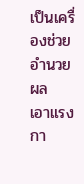เป็นเครื่องช่วยอำนวยผล
เอาแรงกา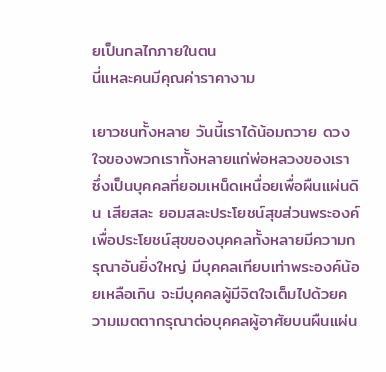ยเป็นกลไกภายในตน
นี่แหละคนมีคุณค่าราคางาม

เยาวชนทั้งหลาย วันนี้เราได้น้อมถวาย ดวงใจของพวกเราทั้งหลายแก่พ่อหลวงของเรา ซึ่งเป็นบุคคลที่ยอมเหน็ดเหนื่อยเพื่อผืนแผ่นดิน เสียสละ ยอมสละประโยชน์สุขส่วนพระองค์ เพื่อประโยชน์สุขของบุคคลทั้งหลายมีความกรุณาอันยิ่งใหญ่ มีบุคคลเทียบเท่าพระองค์น้อยเหลือเกิน จะมีบุคคลผู้มีจิตใจเต็มไปด้วยความเมตตากรุณาต่อบุคคลผู้อาศัยบนผืนแผ่น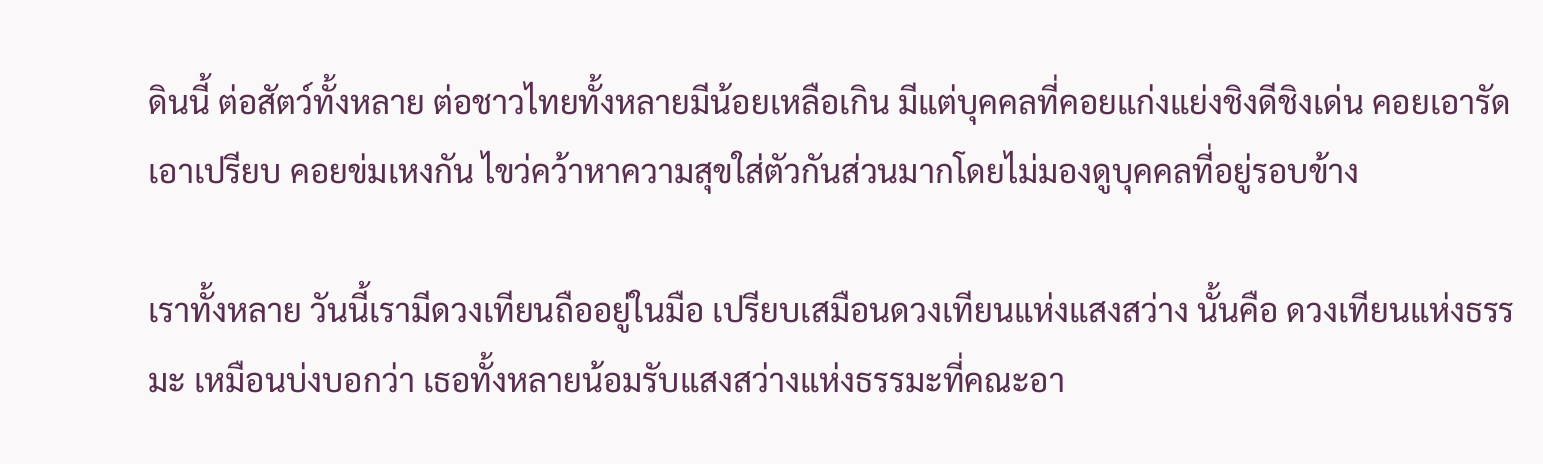ดินนี้ ต่อสัตว์ทั้งหลาย ต่อชาวไทยทั้งหลายมีน้อยเหลือเกิน มีแต่บุคคลที่คอยแก่งแย่งชิงดีชิงเด่น คอยเอารัดเอาเปรียบ คอยข่มเหงกัน ไขว่คว้าหาความสุขใส่ตัวกันส่วนมากโดยไม่มองดูบุคคลที่อยู่รอบข้าง

เราทั้งหลาย วันนี้เรามีดวงเทียนถืออยู่ในมือ เปรียบเสมือนดวงเทียนแห่งแสงสว่าง นั้นคือ ดวงเทียนแห่งธรรมะ เหมือนบ่งบอกว่า เธอทั้งหลายน้อมรับแสงสว่างแห่งธรรมะที่คณะอา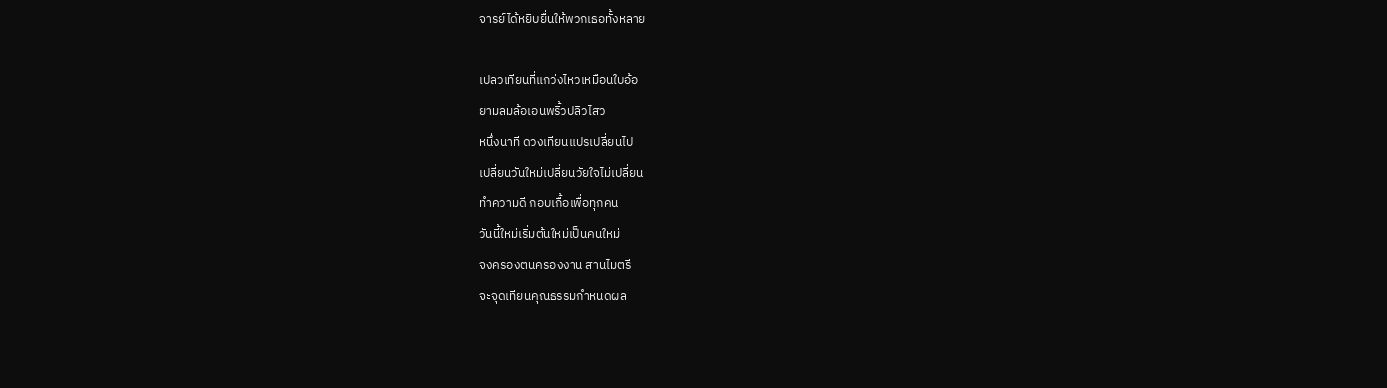จารย์ได้หยิบยื่นให้พวกเธอทั้งหลาย

เปลวเทียนที่แกว่งไหวเหมือนใบอ้อ
ยามลมล้อเอนพริ้วปลิวไสว
หนึ่งนาที ดวงเทียนแปรเปลี่ยนไป
เปลี่ยนวันใหม่เปลี่ยนวัยใจไม่เปลี่ยน
ทำความดี กอบเกื้อเพื่อทุกคน
วันนี้ใหม่เริ่มต้นใหม่เป็นคนใหม่
จงครองตนครองงาน สานไมตรี
จะจุดเทียนคุณธรรมกำหนดผล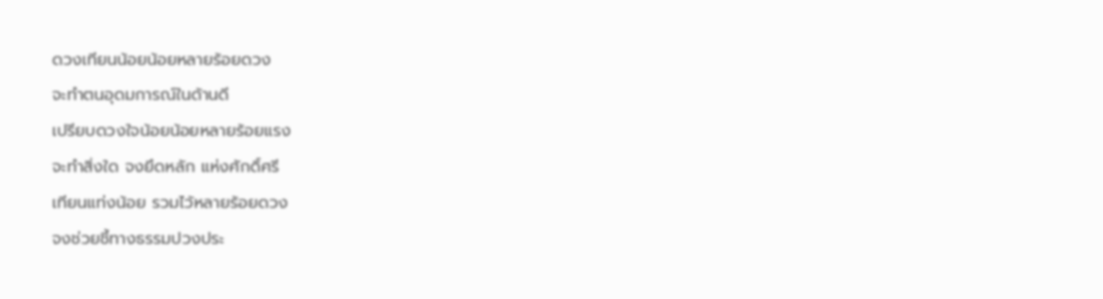ดวงเทียนน้อยน้อยหลายร้อยดวง
จะทำตนอุดมการณ์ในด้านดี
เปรียบดวงใจน้อยน้อยหลายร้อยแรง
จะทำสิ่งใด จงยึดหลัก แห่งศักดิ์ศรี
เทียนแท่งน้อย รวมไว้หลายร้อยดวง
จงช่วยชี้ทางธรรมปวงประ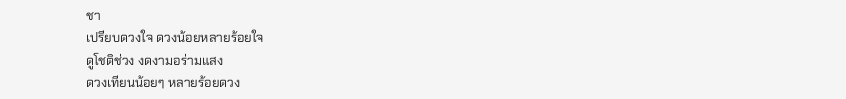ชา
เปรียบดวงใจ ดวงน้อยหลายร้อยใจ
ดูโชติช่วง งดงามอร่ามแสง
ดวงเทียนน้อยๆ หลายร้อยดวง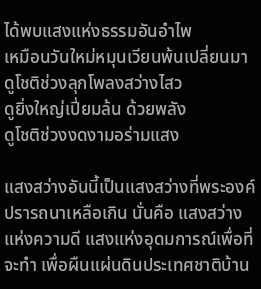ได้พบแสงแห่งธรรมอันอำไพ
เหมือนวันใหม่หมุนเวียนพ้นเปลี่ยนมา
ดูโชติช่วงลุกโพลงสว่างไสว
ดูยิ่งใหญ่เปี่ยมล้น ด้วยพลัง
ดูโชติช่วงงดงามอร่ามแสง

แสงสว่างอันนี้เป็นแสงสว่างที่พระองค์ปรารถนาเหลือเกิน นั่นคือ แสงสว่างแห่งความดี แสงแห่งอุดมการณ์เพื่อที่จะทำ เพื่อผืนแผ่นดินประเทศชาติบ้าน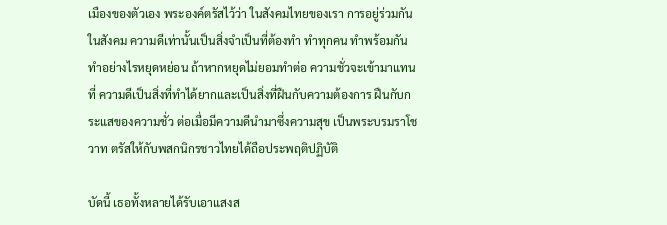เมืองของตัวเอง พระองค์ตรัสไว้ว่า ในสังคมไทยของเรา การอยู่ร่วมกันในสังคม ความดีเท่านั้นเป็นสิ่งจำเป็นที่ต้องทำ ทำทุกคน ทำพร้อมกัน ทำอย่างไรหยุดหย่อน ถ้าหากหยุดไม่ยอมทำต่อ ความชั่วจะเข้ามาแทนที่ ความดีเป็นสิ่งที่ทำได้ยากและเป็นสิ่งที่ฝืนกับความต้องการ ฝืนกับกระแสของความชั่ว ต่อเมื่อมีความดีนำมาซึ่งความสุข เป็นพระบรมราโชวาท ตรัสให้กับพสกนิกรชาวไทยได้ถือประพฤติปฏิบัติ

บัดนี้ เธอทั้งหลายได้รับเอาแสงส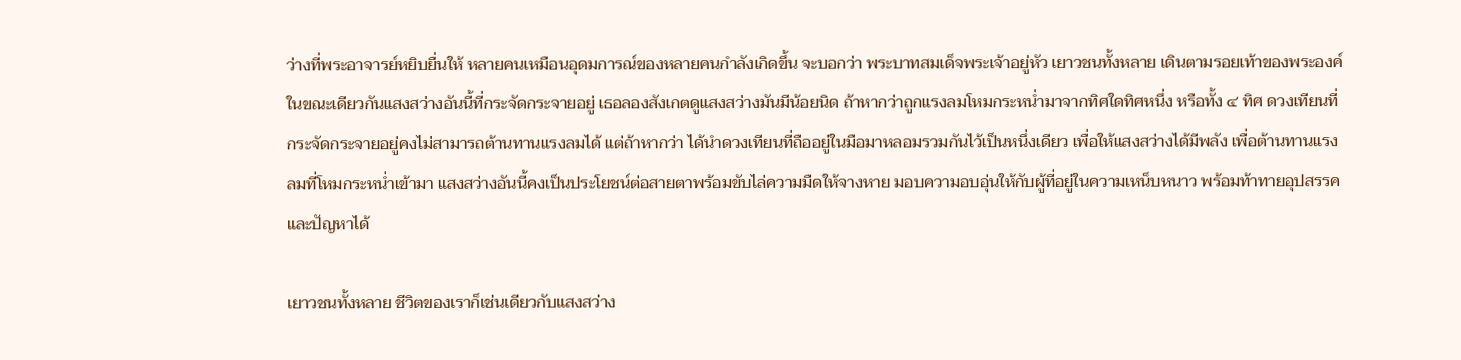ว่างที่พระอาจารย์หยิบยื่นให้ หลายคนเหมือนอุดมการณ์ของหลายคนกำลังเกิดขึ้น จะบอกว่า พระบาทสมเด็จพระเจ้าอยู่หัว เยาวชนทั้งหลาย เดินตามรอยเท้าของพระองค์ ในขณะเดียวกันแสงสว่างอันนี้ที่กระจัดกระจายอยู่ เธอลองสังเกตดูแสงสว่างมันมีน้อยนิด ถ้าหากว่าถูกแรงลมโหมกระหน่ำมาจากทิศใดทิศหนึ่ง หรือทั้ง ๔ ทิศ ดวงเทียนที่กระจัดกระจายอยู่คงไม่สามารถต้านทานแรงลมได้ แต่ถ้าหากว่า ได้นำดวงเทียนที่ถืออยู่ในมือมาหลอมรวมกันไว้เป็นหนึ่งเดียว เพื่อให้แสงสว่างได้มีพลัง เพื่อต้านทานแรงลมที่โหมกระหน่ำเข้ามา แสงสว่างอันนี้คงเป็นประโยชน์ต่อสายตาพร้อมขับไล่ความมืดให้จางหาย มอบความอบอุ่นให้กับผู้ที่อยู่ในความเหน็บหนาว พร้อมท้าทายอุปสรรคและปัญหาได้

เยาวชนทั้งหลาย ชีวิตของเราก็เช่นเดียวกับแสงสว่าง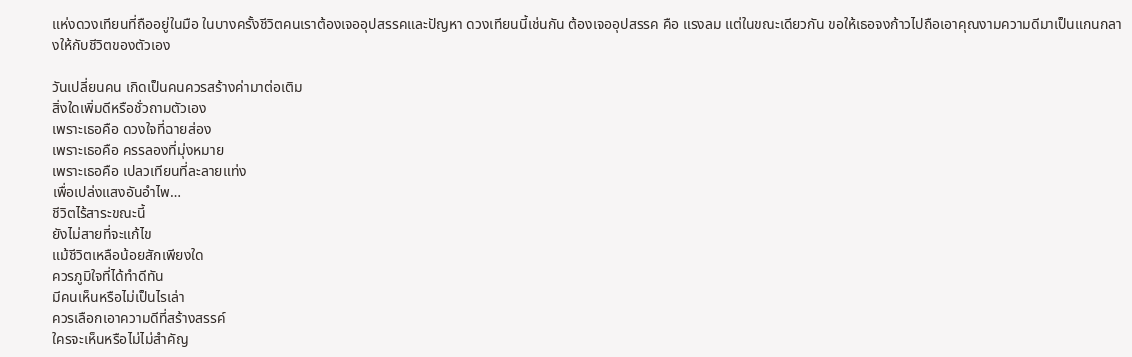แห่งดวงเทียนที่ถืออยู่ในมือ ในบางครั้งชีวิตคนเราต้องเจออุปสรรคและปัญหา ดวงเทียนนี้เช่นกัน ต้องเจออุปสรรค คือ แรงลม แต่ในขณะเดียวกัน ขอให้เธอจงก้าวไปถือเอาคุณงามความดีมาเป็นแกนกลางให้กับชีวิตของตัวเอง

วันเปลี่ยนคน เกิดเป็นคนควรสร้างค่ามาต่อเติม
สิ่งใดเพิ่มดีหรือชั่วถามตัวเอง
เพราะเธอคือ ดวงใจที่ฉายส่อง
เพราะเธอคือ ครรลองที่มุ่งหมาย
เพราะเธอคือ เปลวเทียนที่ละลายแท่ง
เพื่อเปล่งแสงอันอำไพ…
ชีวิตไร้สาระขณะนี้
ยังไม่สายที่จะแก้ไข
แม้ชีวิตเหลือน้อยสักเพียงใด
ควรภูมิใจที่ได้ทำดีทัน
มีคนเห็นหรือไม่เป็นไรเล่า
ควรเลือกเอาความดีที่สร้างสรรค์
ใครจะเห็นหรือไม่ไม่สำคัญ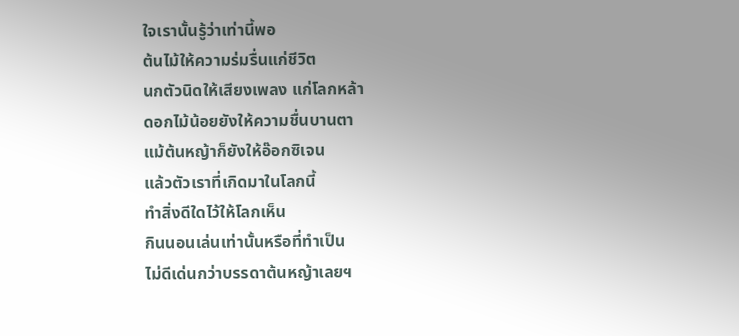ใจเรานั้นรู้ว่าเท่านี้พอ
ต้นไม้ให้ความร่มรื่นแก่ชีวิต
นกตัวนิดให้เสียงเพลง แก่โลกหล้า
ดอกไม้น้อยยังให้ความชื่นบานตา
แม้ต้นหญ้าก็ยังให้อ๊อกซิเจน
แล้วตัวเราที่เกิดมาในโลกนี้
ทำสิ่งดีใดไว้ให้โลกเห็น
กินนอนเล่นเท่านั้นหรือที่ทำเป็น
ไม่ดีเด่นกว่าบรรดาต้นหญ้าเลยฯ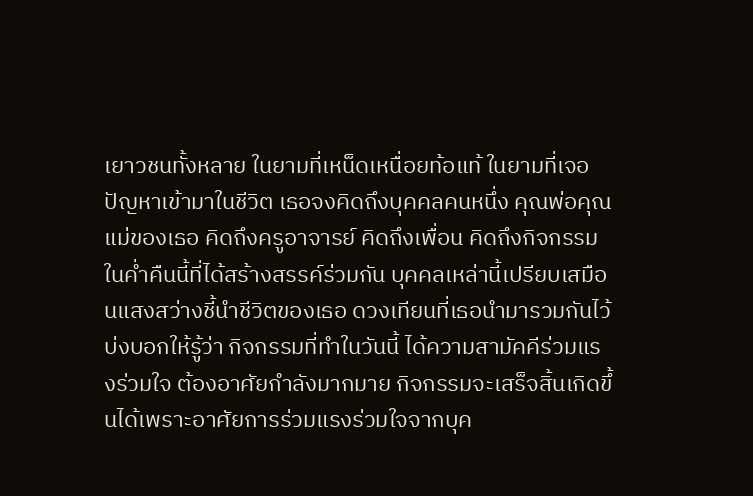เยาวชนทั้งหลาย ในยามที่เหน็ดเหนื่อยท้อแท้ ในยามที่เจอปัญหาเข้ามาในชีวิต เธอจงคิดถึงบุคคลคนหนึ่ง คุณพ่อคุณแม่ของเธอ คิดถึงครูอาจารย์ คิดถึงเพื่อน คิดถึงกิจกรรมในค่ำคืนนี้ที่ได้สร้างสรรค์ร่วมกัน บุคคลเหล่านี้เปรียบเสมือนแสงสว่างชี้นำชีวิตของเธอ ดวงเทียนที่เธอนำมารวมกันไว้ บ่งบอกให้รู้ว่า กิจกรรมที่ทำในวันนี้ ได้ความสามัคคีร่วมแรงร่วมใจ ต้องอาศัยกำลังมากมาย กิจกรรมจะเสร็จสิ้นเกิดขึ้นได้เพราะอาศัยการร่วมแรงร่วมใจจากบุค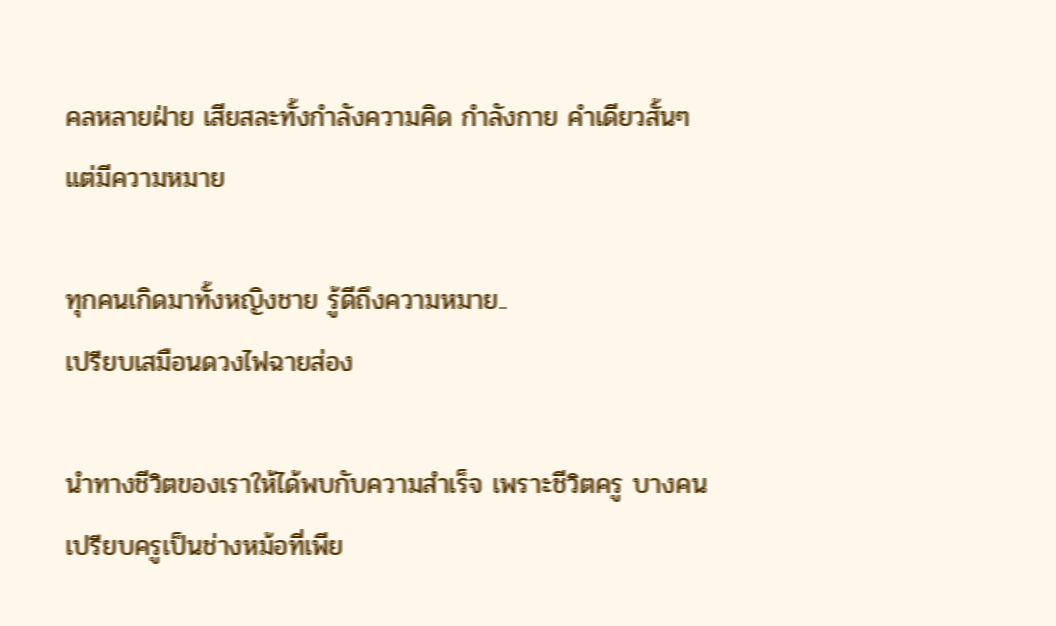คลหลายฝ่าย เสียสละทั้งกำลังความคิด กำลังกาย คำเดียวสั้นๆ แต่มีความหมาย

ทุกคนเกิดมาทั้งหญิงชาย รู้ดีถึงความหมาย..
เปรียบเสมือนดวงไฟฉายส่อง

นำทางชีวิตของเราให้ได้พบกับความสำเร็จ เพราะชีวิตครู บางคนเปรียบครูเป็นช่างหม้อที่เพีย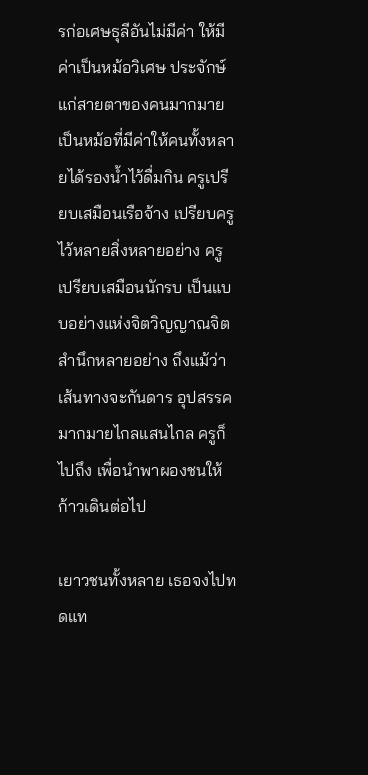รก่อเศษธุลีอันไม่มีค่า ให้มีค่าเป็นหม้อวิเศษ ประจักษ์แก่สายตาของคนมากมายเป็นหม้อที่มีค่าให้คนทั้งหลายได้รองน้ำไว้ดื่มกิน ครูเปรียบเสมือนเรือจ้าง เปรียบครูไว้หลายสิ่งหลายอย่าง ครูเปรียบเสมือนนักรบ เป็นแบบอย่างแห่งจิตวิญญาณจิตสำนึกหลายอย่าง ถึงแม้ว่าเส้นทางจะกันดาร อุปสรรคมากมายไกลแสนไกล ครูก็ไปถึง เพื่อนำพาผองชนให้ก้าวเดินต่อไป

เยาวชนทั้งหลาย เธอจงไปทดแท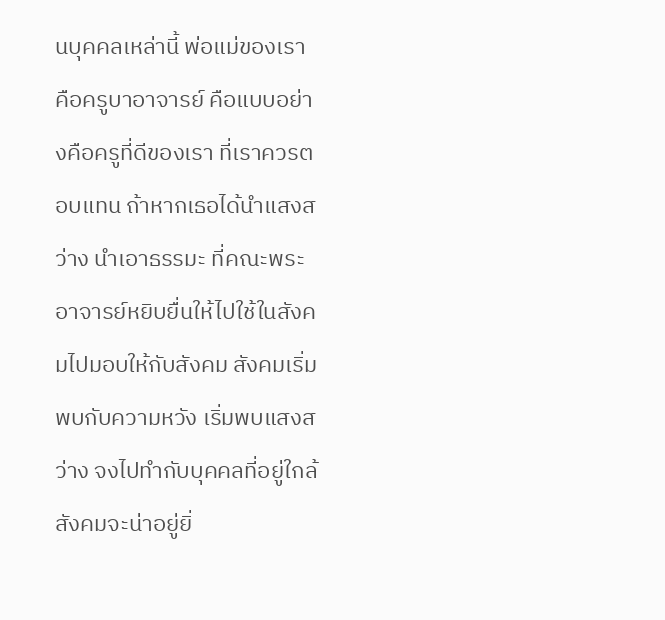นบุคคลเหล่านี้ พ่อแม่ของเรา คือครูบาอาจารย์ คือแบบอย่างคือครูที่ดีของเรา ที่เราควรตอบแทน ถ้าหากเธอได้นำแสงสว่าง นำเอาธรรมะ ที่คณะพระอาจารย์หยิบยื่นให้ไปใช้ในสังคมไปมอบให้กับสังคม สังคมเริ่มพบกับความหวัง เริ่มพบแสงสว่าง จงไปทำกับบุคคลที่อยู่ใกล้ สังคมจะน่าอยู่ยิ่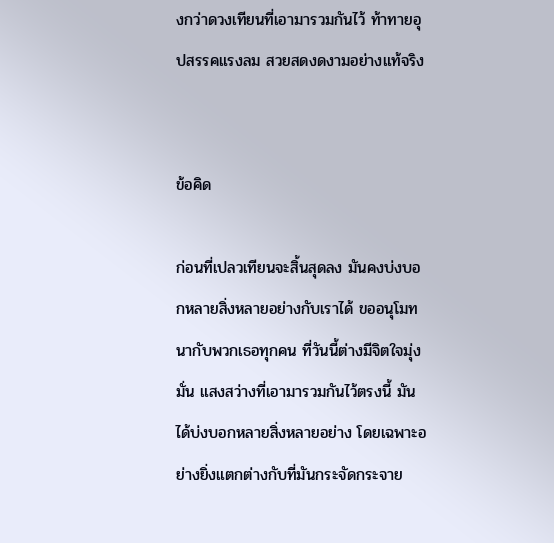งกว่าดวงเทียนที่เอามารวมกันไว้ ท้าทายอุปสรรคแรงลม สวยสดงดงามอย่างแท้จริง


ข้อคิด

ก่อนที่เปลวเทียนจะสิ้นสุดลง มันคงบ่งบอกหลายสิ่งหลายอย่างกับเราได้ ขออนุโมทนากับพวกเธอทุกคน ที่วันนี้ต่างมีจิตใจมุ่งมั่น แสงสว่างที่เอามารวมกันไว้ตรงนี้ มันได้บ่งบอกหลายสิ่งหลายอย่าง โดยเฉพาะอย่างยิ่งแตกต่างกับที่มันกระจัดกระจาย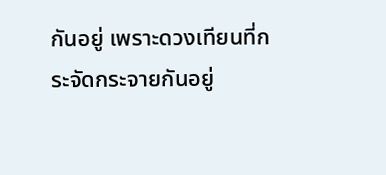กันอยู่ เพราะดวงเทียนที่กระจัดกระจายกันอยู่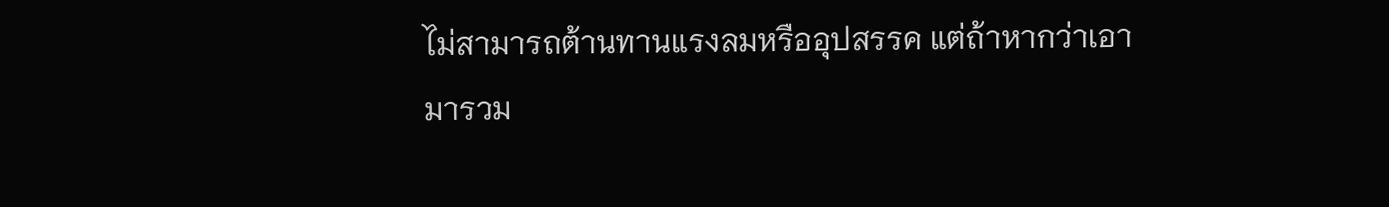ไม่สามารถต้านทานแรงลมหรืออุปสรรค แต่ถ้าหากว่าเอามารวม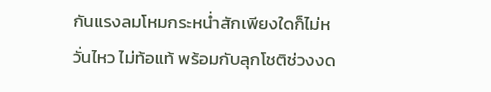กันแรงลมโหมกระหน่ำสักเพียงใดก็ไม่หวั่นไหว ไม่ท้อแท้ พร้อมกับลุกโชติช่วงงด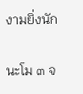งามยิ่งนัก

นะโม ๓ จ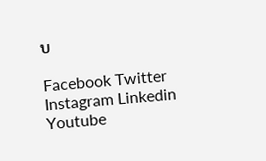บ

Facebook Twitter Instagram Linkedin Youtube